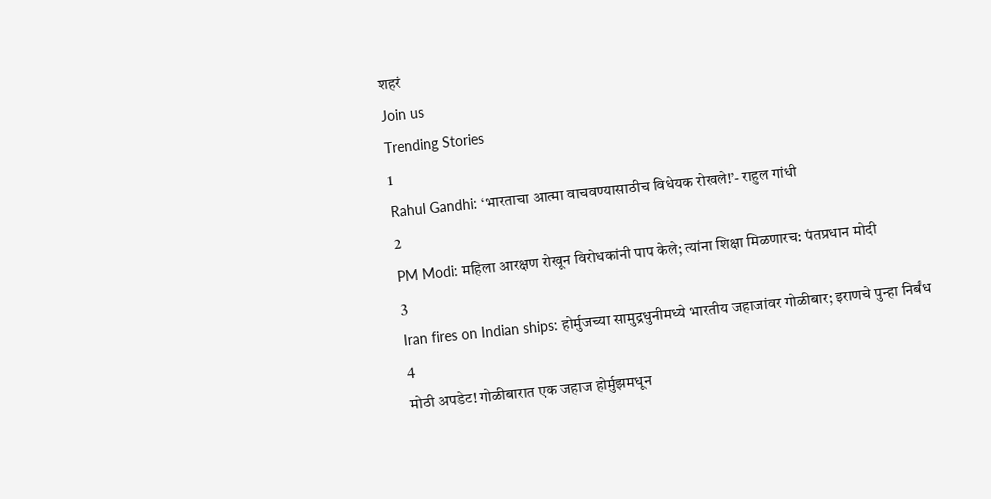शहरं
Join us
Trending Stories
1
Rahul Gandhi: ‘भारताचा आत्मा वाचवण्यासाठीच विधेयक रोखले!’- राहुल गांधी
2
PM Modi: महिला आरक्षण रोखून विरोधकांनी पाप केले; त्यांना शिक्षा मिळणारच: पंतप्रधान मोदी
3
Iran fires on Indian ships: होर्मुजच्या सामुद्रधुनीमध्ये भारतीय जहाजांवर गोळीबार; इराणचे पुन्हा निर्बंध
4
मोठी अपडेट! गोळीबारात एक जहाज होर्मुझमधून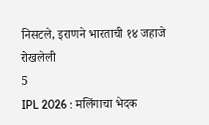निसटले, इराणने भारताची १४ जहाजे रोखलेली
5
IPL 2026 : मलिंगाचा भेदक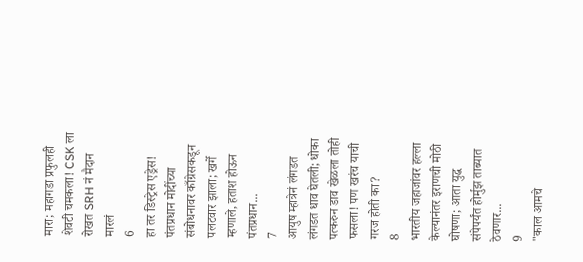मारा; महागडा प्रफुलही शेवटी चमकला! CSK ला रोखत SRH नं मैदान मारलं
6
हा तर डिस्ट्रेस एड्रेस! पंतप्रधान मोदींच्या संबोधनावर काँग्रेसकडून पलटवार झाला; खर्गे म्हणाले, हताश होऊन पंतप्रधान...
7
आयुष म्हात्रेनं लंगडत लंगडत धाव घेतली; धोका पत्करुन डाव खेळला तोही फसला! पण खरंच याची गरज होती का?
8
भारतीय जहाजांवर हल्ला केल्यानंतर इराणची मोठी घोषणा; आता युद्ध संपेपर्यंत होर्मुझ ताब्यात ठेवणार...
9
"काल आमचे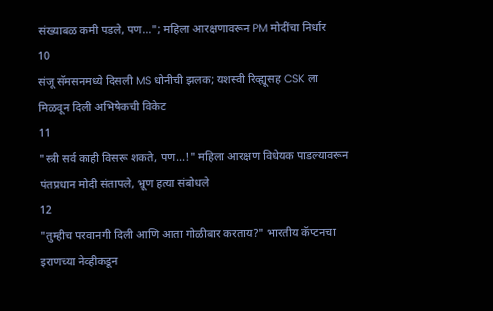संख्याबळ कमी पडले, पण..."; महिला आरक्षणावरून PM मोदींचा निर्धार
10
संजू सॅमसनमध्ये दिसली MS धोनीची झलक; यशस्वी रिव्ह्यूसह CSK ला मिळवून दिली अभिषेकची विकेट
11
"स्त्री सर्व काही विसरू शकते, पण...!" महिला आरक्षण विधेयक पाडल्यावरून पंतप्रधान मोदी संतापले, भ्रूण हत्या संबोधले
12
"तुम्हीच परवानगी दिली आणि आता गोळीबार करताय?" भारतीय कॅप्टनचा इराणच्या नेव्हीकडून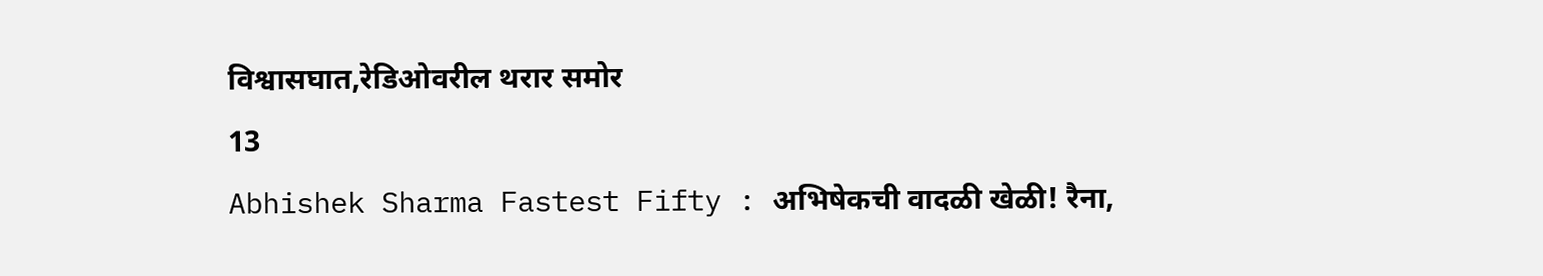विश्वासघात,रेडिओवरील थरार समोर
13
Abhishek Sharma Fastest Fifty : अभिषेकची वादळी खेळी! रैना,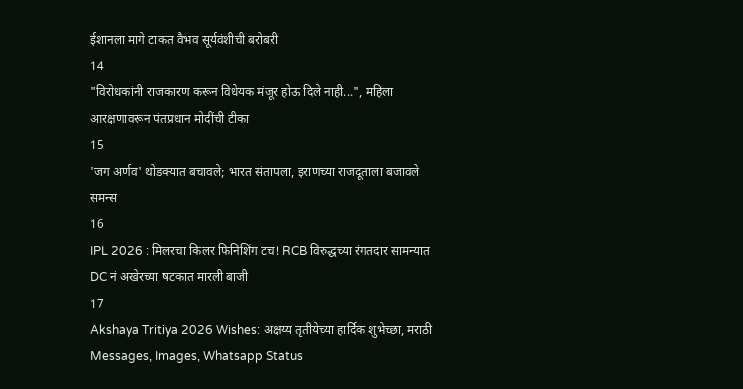ईशानला मागे टाकत वैभव सूर्यवंशीची बरोबरी
14
"विरोधकांनी राजकारण करून विधेयक मंजूर होऊ दिले नाही...", महिला आरक्षणावरून पंतप्रधान मोदींची टीका
15
'जग अर्णव' थोडक्यात बचावले; भारत संतापला, इराणच्या राजदूताला बजावले समन्स
16
IPL 2026 : मिलरचा किलर फिनिशिंग टच! RCB विरुद्धच्या रंगतदार सामन्यात DC नं अखेरच्या षटकात मारली बाजी
17
Akshaya Tritiya 2026 Wishes: अक्षय्य तृतीयेच्या हार्दिक शुभेच्छा, मराठी Messages, Images, Whatsapp Status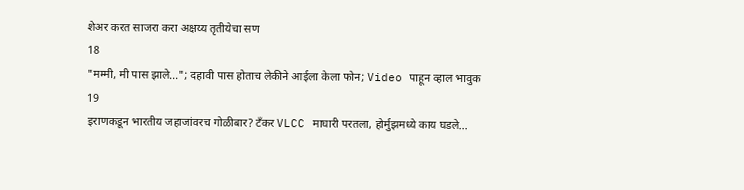शेअर करत साजरा करा अक्षय्य तृतीयेचा सण
18
"मम्मी, मी पास झाले..."; दहावी पास होताच लेकीने आईला केला फोन; Video पाहून व्हाल भावुक
19
इराणकडून भारतीय जहाजांवरच गोळीबार? टँकर VLCC माघारी परतला, होर्मुझमध्ये काय घडले...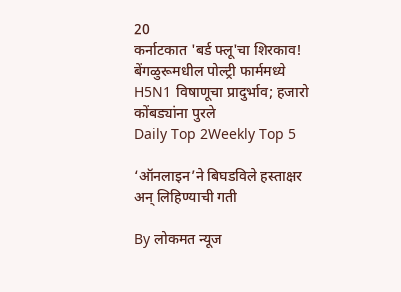20
कर्नाटकात 'बर्ड फ्लू'चा शिरकाव! बेंगळुरूमधील पोल्ट्री फार्ममध्ये H5N1 विषाणूचा प्रादुर्भाव; हजारो कोंबड्यांना पुरले
Daily Top 2Weekly Top 5

‘ऑनलाइन’ने बिघडविले हस्ताक्षर अन्‌ लिहिण्याची गती

By लोकमत न्यूज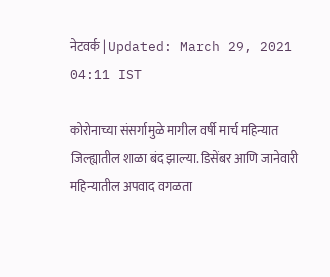नेटवर्क | Updated: March 29, 2021 04:11 IST

कोरोनाच्या संसर्गामुळे मागील वर्षी मार्च महिन्यात जिल्ह्यातील शाळा बंद झाल्या. डिसेंबर आणि जानेवारी महिन्यातील अपवाद वगळता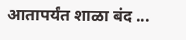आतापर्यंत शाळा बंद ...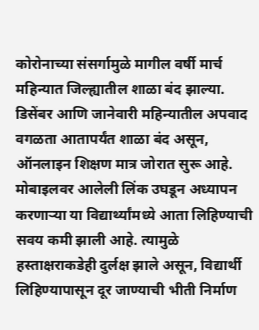कोरोनाच्या संसर्गामुळे मागील वर्षी मार्च महिन्यात जिल्ह्यातील शाळा बंद झाल्या. डिसेंबर आणि जानेवारी महिन्यातील अपवाद वगळता आतापर्यंत शाळा बंद असून, ऑनलाइन शिक्षण मात्र जोरात सुरू आहे. मोबाइलवर आलेली लिंक उघडून अध्यापन करणाऱ्या या विद्यार्थ्यांमध्ये आता लिहिण्याची सवय कमी झाली आहे. त्यामुळे हस्ताक्षराकडेही दुर्लक्ष झाले असून, विद्यार्थी लिहिण्यापासून दूर जाण्याची भीती निर्माण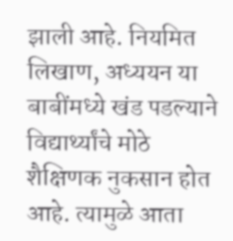झाली आहे. नियमित लिखाण, अध्ययन या बाबींमध्ये खंड पडल्याने विद्यार्थ्यांचे मोठे शैक्षिणक नुकसान होत आहे. त्यामुळे आता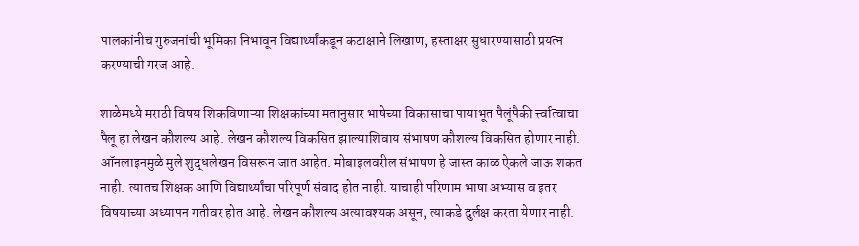पालकांनीच गुरुजनांची भूमिका निभावून विद्यार्थ्यांकडून कटाक्षाने लिखाण, हस्ताक्षर सुधारण्यासाठी प्रयत्न करण्याची गरज आहे.

शाळेमध्ये मराठी विषय शिकविणाऱ्या शिक्षकांच्या मतानुसार भाषेच्या विकासाचा पायाभूत पैलूंपैकी र्त्त्वात्वाचा पैलू हा लेखन कौशल्य आहे. लेखन कौशल्य विकसित झाल्याशिवाय संभाषण कौशल्य विकसित होणार नाही. ऑनलाइनमुळे मुले शुद्धलेखन विसरून जात आहेत. मोबाइलवरील संभाषण हे जास्त काळ ऐकले जाऊ शकत नाही. त्यातच शिक्षक आणि विद्यार्थ्यांचा परिपूर्ण संवाद होत नाही. याचाही परिणाम भाषा अभ्यास व इतर विषयाच्या अध्यापन गतीवर होत आहे. लेखन कौशल्य अत्यावश्यक असून, त्याकडे दुर्लक्ष करता येणार नाही.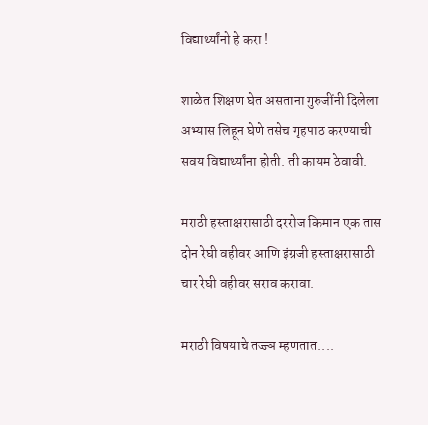विद्यार्थ्यांनो हे करा !

शाळेत शिक्षण घेत असताना गुरुजींनी दिलेला अभ्यास लिहून घेणे तसेच गृहपाठ करण्याची सवय विद्यार्थ्यांना होती. ती कायम ठेवावी.

मराठी हस्ताक्षरासाठी दररोज किमान एक तास दोन रेघी वहीवर आणि इंग्रजी हस्ताक्षरासाठी चार रेघी वहीवर सराव करावा.

मराठी विषयाचे तज्ज्ञ म्हणतात....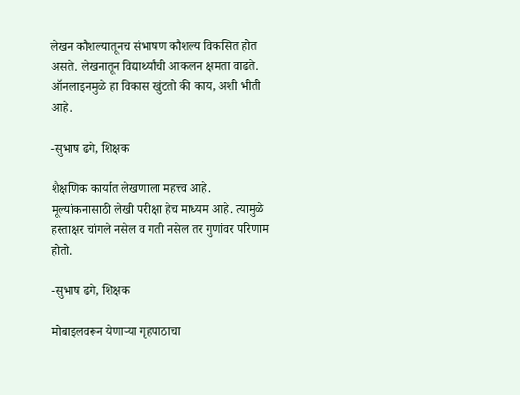लेखन कौशल्यातूनच संभाषण कौशल्य विकसित होत असते. लेखनातून विद्यार्थ्यांची आकलन क्षमता वाढते. ऑनलाइनमुळे हा विकास खुंटतो की काय, अशी भीती आहे.

-सुभाष ढगे, शिक्षक

शैक्षणिक कार्यात लेखणाला महत्त्व आहे. मूल्यांकनासाठी लेखी परीक्षा हेच माध्यम आहे. त्यामुळे हस्ताक्षर चांगले नसेल व गती नसेल तर गुणांवर परिणाम होतो.

-सुभाष ढगे, शिक्षक

मोबाइलवरून येणाऱ्या गृहपाठाचा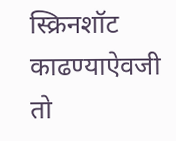स्क्रिनशॉट काढण्याऐवजी तो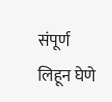संपूर्ण लिहून घेणे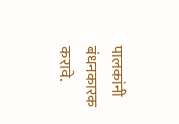पालकांनी बंधनकारक करावे.